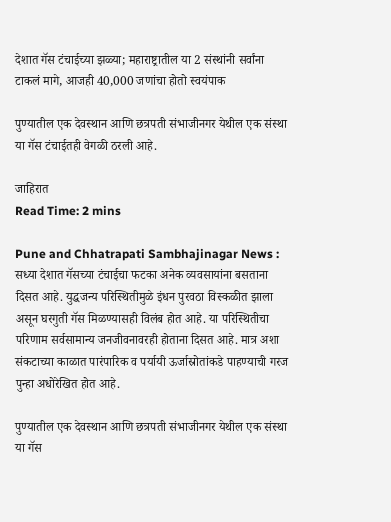देशात गॅस टंचाईच्या झळ्या; महाराष्ट्रातील या 2 संस्थांनी सर्वांना टाकलं मागे, आजही 40,000 जणांचा होतो स्वयंपाक

पुण्यातील एक देवस्थान आणि छत्रपती संभाजीनगर येथील एक संस्था या गॅस टंचाईतही वेगळी ठरली आहे.

जाहिरात
Read Time: 2 mins

Pune and Chhatrapati Sambhajinagar News : सध्या देशात गॅसच्या टंचाईचा फटका अनेक व्यवसायांना बसताना दिसत आहे. युद्धजन्य परिस्थितीमुळे इंधन पुरवठा विस्कळीत झाला असून घरगुती गॅस मिळण्यासही विलंब होत आहे. या परिस्थितीचा परिणाम सर्वसामान्य जनजीवनावरही होताना दिसत आहे. मात्र अशा संकटाच्या काळात पारंपारिक व पर्यायी ऊर्जास्रोतांकडे पाहण्याची गरज पुन्हा अधोरेखित होत आहे.

पुण्यातील एक देवस्थान आणि छत्रपती संभाजीनगर येथील एक संस्था या गॅस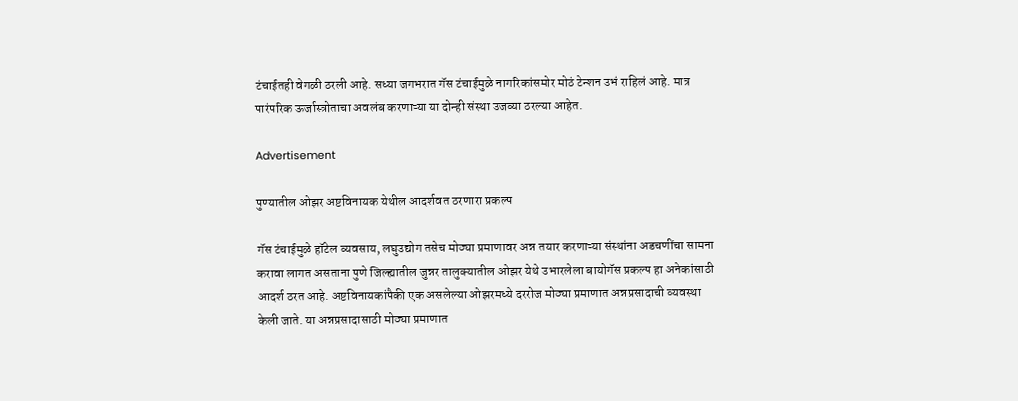टंचाईतही वेगळी ठरली आहे. सध्या जगभरात गॅस टंचाईमुळे नागरिकांसमोर मोठं टेन्शन उभं राहिलं आहे. मात्र पारंपरिक ऊर्जास्त्रोताचा अवलंब करणाऱ्या या दोन्ही संस्था उजव्या ठरल्या आहेत.

Advertisement

पुण्यातील ओझर अष्टविनायक येथील आदर्शवत ठरणारा प्रकल्प

गॅस टंचाईमुळे हॉटेल व्यवसाय, लघुउद्योग तसेच मोठ्या प्रमाणावर अन्न तयार करणाऱ्या संस्थांना अडचणींचा सामना करावा लागत असताना पुणे जिल्ह्यातील जुन्नर तालुक्यातील ओझर येथे उभारलेला बायोगॅस प्रकल्प हा अनेकांसाठी आदर्श ठरत आहे. अष्टविनायकांपैकी एक असलेल्या ओझरमध्ये दररोज मोठ्या प्रमाणात अन्नप्रसादाची व्यवस्था केली जाते. या अन्नप्रसादासाठी मोठ्या प्रमाणात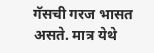गॅसची गरज भासत असते. मात्र येथे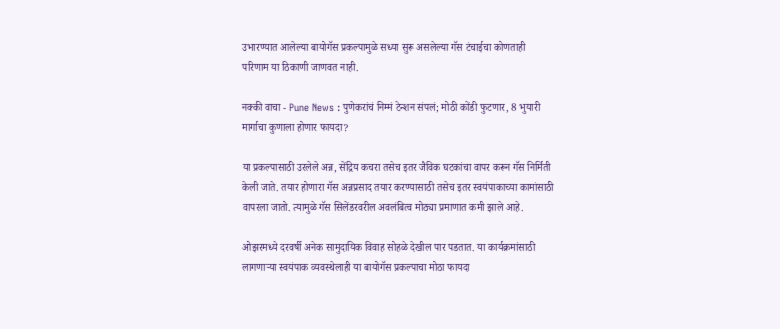उभारण्यात आलेल्या बायोगॅस प्रकल्पामुळे सध्या सुरू असलेल्या गॅस टंचाईचा कोणताही परिणाम या ठिकाणी जाणवत नाही.

नक्की वाचा - Pune News : पुणेकरांचं निम्मं टेन्शन संपलं; मोठी कोंडी फुटणार, 8 भुयारी मार्गाचा कुणाला होणार फायदा?

या प्रकल्पासाठी उरलेले अन्न, सेंद्रिय कचरा तसेच इतर जैविक घटकांचा वापर करून गॅस निर्मिती केली जाते. तयार होणारा गॅस अन्नप्रसाद तयार करण्यासाठी तसेच इतर स्वयंपाकाच्या कामांसाठी वापरला जातो. त्यामुळे गॅस सिलेंडरवरील अवलंबित्व मोठ्या प्रमाणात कमी झाले आहे.

ओझरमध्ये दरवर्षी अनेक सामुदायिक विवाह सोहळे देखील पार पडतात. या कार्यक्रमांसाठी लागणाऱ्या स्वयंपाक व्यवस्थेलाही या बायोगॅस प्रकल्पाचा मोठा फायदा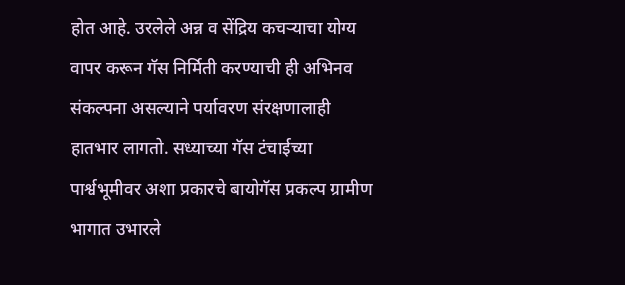होत आहे. उरलेले अन्न व सेंद्रिय कचऱ्याचा योग्य वापर करून गॅस निर्मिती करण्याची ही अभिनव संकल्पना असल्याने पर्यावरण संरक्षणालाही हातभार लागतो. सध्याच्या गॅस टंचाईच्या पार्श्वभूमीवर अशा प्रकारचे बायोगॅस प्रकल्प ग्रामीण भागात उभारले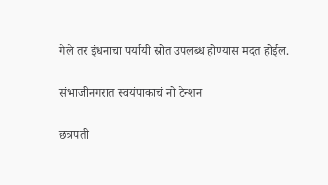गेले तर इंधनाचा पर्यायी स्रोत उपलब्ध होण्यास मदत होईल.

संभाजीनगरात स्वयंपाकाचं नो टेन्शन

छत्रपती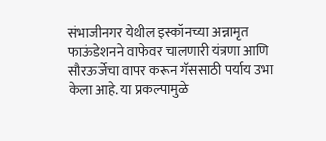संभाजीनगर येथील इस्कॉनच्या अन्नामृत फाऊंडेशनने वाफेवर चालणारी यंत्रणा आणि सौरऊर्जेचा वापर करून गॅससाठी पर्याय उभा केला आहे. या प्रकल्पामुळे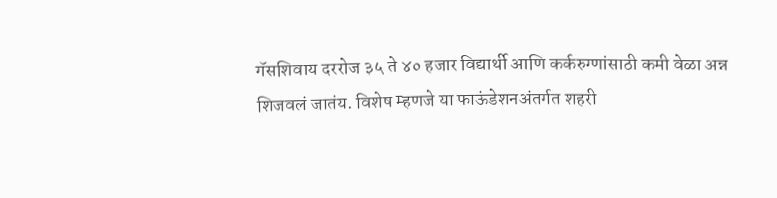गॅसशिवाय दररोज ३५ ते ४० हजार विद्यार्थी आणि कर्करुग्णांसाठी कमी वेळा अन्न शिजवलं जातंय. विशेष म्हणजे या फाऊंडेशनअंतर्गत शहरी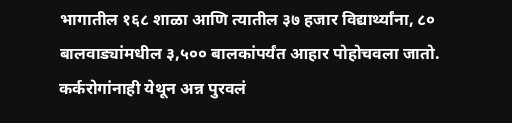भागातील १६८ शाळा आणि त्यातील ३७ हजार विद्यार्थ्यांना, ८० बालवाड्यांमधील ३,५०० बालकांपर्यंत आहार पोहोचवला जातो. कर्करोगांनाही येथून अन्न पुरवलं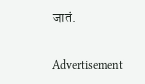जातं.

Advertisement